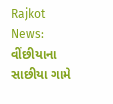Rajkot News: વીંછીયાના સાછીયા ગામે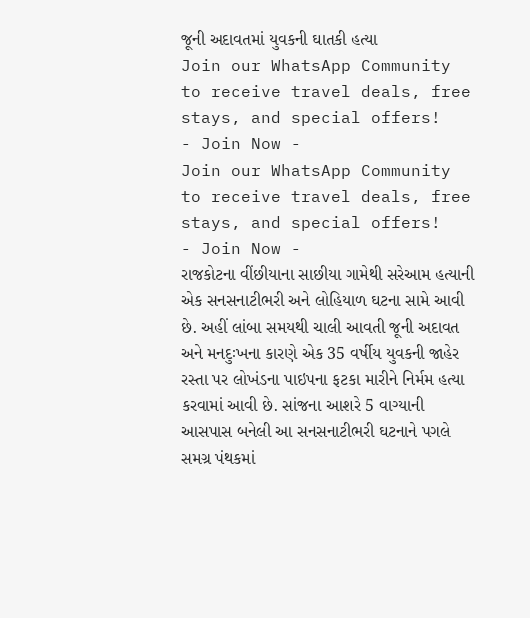જૂની અદાવતમાં યુવકની ઘાતકી હત્યા
Join our WhatsApp Community to receive travel deals, free stays, and special offers!
- Join Now -
Join our WhatsApp Community to receive travel deals, free stays, and special offers!
- Join Now -
રાજકોટના વીંછીયાના સાછીયા ગામેથી સરેઆમ હત્યાની એક સનસનાટીભરી અને લોહિયાળ ઘટના સામે આવી છે. અહીં લાંબા સમયથી ચાલી આવતી જૂની અદાવત અને મનદુઃખના કારણે એક 35 વર્ષીય યુવકની જાહેર રસ્તા પર લોખંડના પાઇપના ફટકા મારીને નિર્મમ હત્યા કરવામાં આવી છે. સાંજના આશરે 5 વાગ્યાની આસપાસ બનેલી આ સનસનાટીભરી ઘટનાને પગલે સમગ્ર પંથકમાં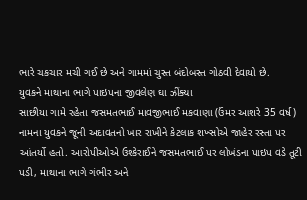ભારે ચકચાર મચી ગઈ છે અને ગામમાં ચુસ્ત બંદોબસ્ત ગોઠવી દેવાયો છે.
યુવકને માથાના ભાગે પાઇપના જીવલેણ ઘા ઝીંક્યા
સાછીયા ગામે રહેતા જસમતભાઈ માવજીભાઈ મકવાણા (ઉંમર આશરે 35 વર્ષ) નામના યુવકને જૂની અદાવતનો ખાર રાખીને કેટલાક શખ્સોએ જાહેર રસ્તા પર આંતર્યો હતો. આરોપીઓએ ઉશ્કેરાઈને જસમતભાઈ પર લોખંડના પાઇપ વડે તૂટી પડી, માથાના ભાગે ગંભીર અને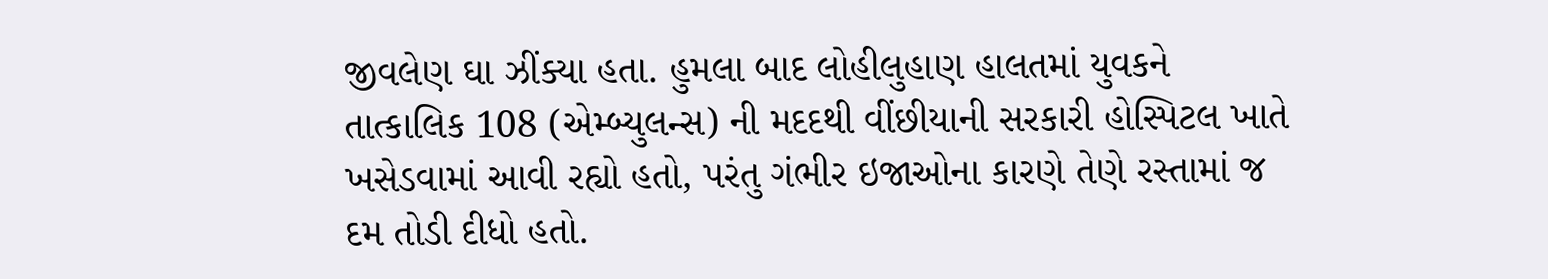જીવલેણ ઘા ઝીંક્યા હતા. હુમલા બાદ લોહીલુહાણ હાલતમાં યુવકને તાત્કાલિક 108 (એમ્બ્યુલન્સ) ની મદદથી વીંછીયાની સરકારી હોસ્પિટલ ખાતે ખસેડવામાં આવી રહ્યો હતો, પરંતુ ગંભીર ઇજાઓના કારણે તેણે રસ્તામાં જ દમ તોડી દીધો હતો.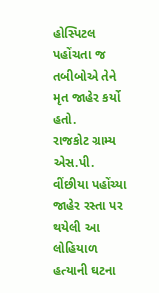હોસ્પિટલ પહોંચતા જ તબીબોએ તેને મૃત જાહેર કર્યો હતો.
રાજકોટ ગ્રામ્ય એસ.પી. વીંછીયા પહોંચ્યા
જાહેર રસ્તા પર થયેલી આ લોહિયાળ હત્યાની ઘટના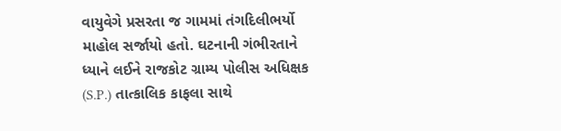વાયુવેગે પ્રસરતા જ ગામમાં તંગદિલીભર્યો માહોલ સર્જાયો હતો. ઘટનાની ગંભીરતાને ધ્યાને લઈને રાજકોટ ગ્રામ્ય પોલીસ અધિક્ષક (S.P.) તાત્કાલિક કાફલા સાથે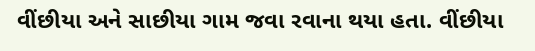વીંછીયા અને સાછીયા ગામ જવા રવાના થયા હતા. વીંછીયા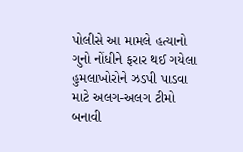પોલીસે આ મામલે હત્યાનો ગુનો નોંધીને ફરાર થઈ ગયેલા હુમલાખોરોને ઝડપી પાડવા માટે અલગ-અલગ ટીમો બનાવી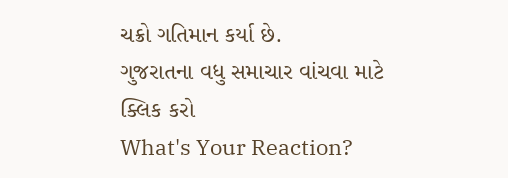ચક્રો ગતિમાન કર્યા છે.
ગુજરાતના વધુ સમાચાર વાંચવા માટે ક્લિક કરો
What's Your Reaction?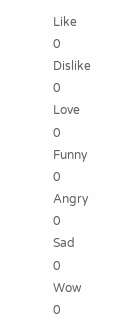Like
0
Dislike
0
Love
0
Funny
0
Angry
0
Sad
0
Wow
0